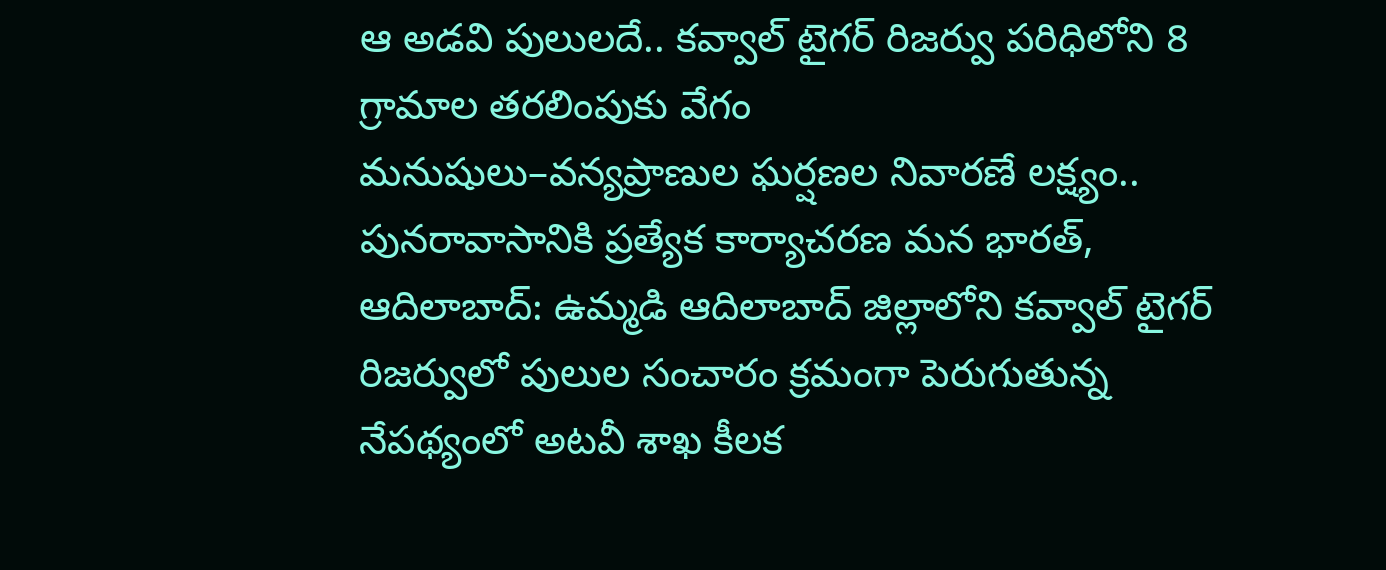ఆ అడవి పులులదే.. కవ్వాల్ టైగర్ రిజర్వు పరిధిలోని 8 గ్రామాల తరలింపుకు వేగం
మనుషులు–వన్యప్రాణుల ఘర్షణల నివారణే లక్ష్యం.. పునరావాసానికి ప్రత్యేక కార్యాచరణ మన భారత్, ఆదిలాబాద్: ఉమ్మడి ఆదిలాబాద్ జిల్లాలోని కవ్వాల్ టైగర్ రిజర్వులో పులుల సంచారం క్రమంగా పెరుగుతున్న నేపథ్యంలో అటవీ శాఖ కీలక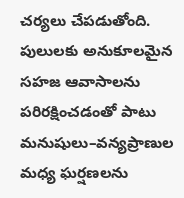చర్యలు చేపడుతోంది. పులులకు అనుకూలమైన సహజ ఆవాసాలను పరిరక్షించడంతో పాటు మనుషులు–వన్యప్రాణుల మధ్య ఘర్షణలను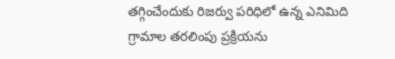తగ్గించేందుకు రిజర్వు పరిధిలో ఉన్న ఎనిమిది గ్రామాల తరలింపు ప్రక్రియను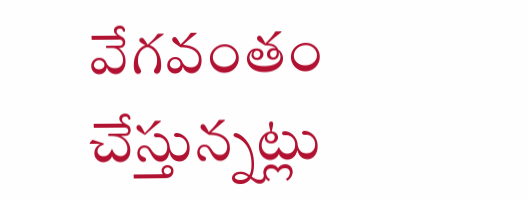వేగవంతం చేస్తున్నట్లు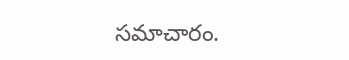సమాచారం.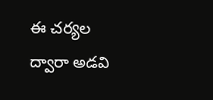ఈ చర్యల ద్వారా అడవి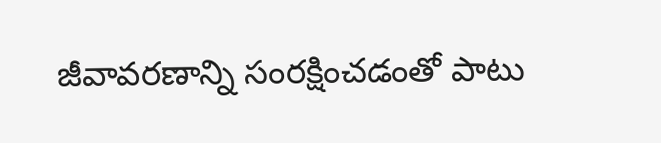జీవావరణాన్ని సంరక్షించడంతో పాటు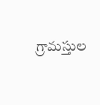గ్రామస్తుల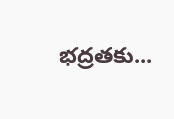భద్రతకు...